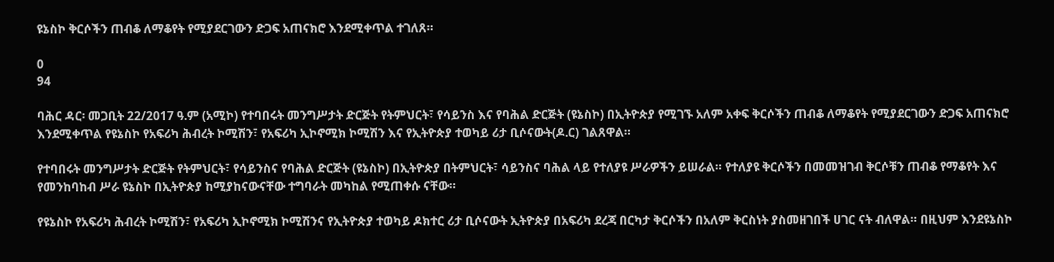ዩኔስኮ ቅርሶችን ጠብቆ ለማቆየት የሚያደርገውን ድጋፍ አጠናክሮ እንደሚቀጥል ተገለጸ።

0
94

ባሕር ዳር፡ መጋቢት 22/2017 ዓ.ም (አሚኮ) የተባበሩት መንግሥታት ድርጅት የትምህርት፣ የሳይንስ እና የባሕል ድርጅት (ዩኔስኮ) በኢትዮጵያ የሚገኙ አለም አቀፍ ቅርሶችን ጠብቆ ለማቆየት የሚያደርገውን ድጋፍ አጠናክሮ እንደሚቀጥል የዩኔስኮ የአፍሪካ ሕብረት ኮሚሽን፣ የአፍሪካ ኢኮኖሚክ ኮሚሽን እና የኢትዮጵያ ተወካይ ሪታ ቢሶናውት(ዶ.ር) ገልጸዋል።

የተባበሩት መንግሥታት ድርጅት የትምህርት፣ የሳይንስና የባሕል ድርጅት (ዩኔስኮ) በኢትዮጵያ በትምህርት፣ ሳይንስና ባሕል ላይ የተለያዩ ሥራዎችን ይሠራል። የተለያዩ ቅርሶችን በመመዝገብ ቅርሶቹን ጠብቆ የማቆየት እና የመንከባከብ ሥራ ዩኔስኮ በኢትዮጵያ ከሚያከናውናቸው ተግባራት መካከል የሚጠቀሱ ናቸው።

የዩኔስኮ የአፍሪካ ሕብረት ኮሚሽን፣ የአፍሪካ ኢኮኖሚክ ኮሚሽንና የኢትዮጵያ ተወካይ ዶክተር ሪታ ቢሶናውት ኢትዮጵያ በአፍሪካ ደረጃ በርካታ ቅርሶችን በአለም ቅርስነት ያስመዘገበች ሀገር ናት ብለዋል። በዚህም እንደዩኔስኮ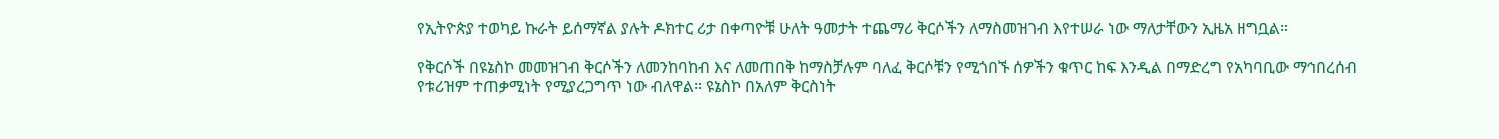የኢትዮጵያ ተወካይ ኩራት ይሰማኛል ያሉት ዶክተር ሪታ በቀጣዮቹ ሁለት ዓመታት ተጨማሪ ቅርሶችን ለማስመዝገብ እየተሠራ ነው ማለታቸውን ኢዜአ ዘግቧል።

የቅርሶች በዩኔስኮ መመዝገብ ቅርሶችን ለመንከባከብ እና ለመጠበቅ ከማስቻሉም ባለፈ ቅርሶቹን የሚጎበኙ ሰዎችን ቁጥር ከፍ እንዲል በማድረግ የአካባቢው ማኅበረሰብ የቱሪዝም ተጠቃሚነት የሚያረጋግጥ ነው ብለዋል። ዩኔስኮ በአለም ቅርስነት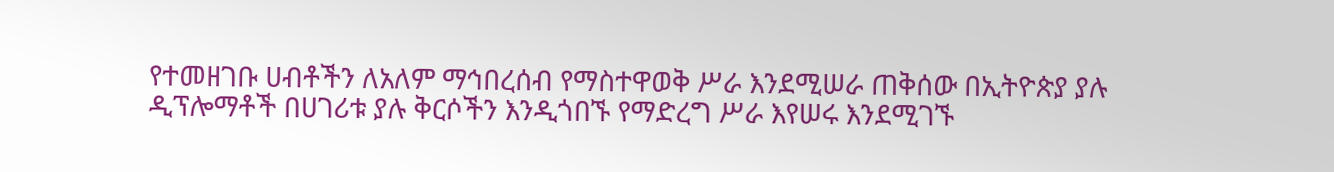የተመዘገቡ ሀብቶችን ለአለም ማኅበረሰብ የማስተዋወቅ ሥራ እንደሚሠራ ጠቅሰው በኢትዮጵያ ያሉ ዲፕሎማቶች በሀገሪቱ ያሉ ቅርሶችን እንዲጎበኙ የማድረግ ሥራ እየሠሩ እንደሚገኙ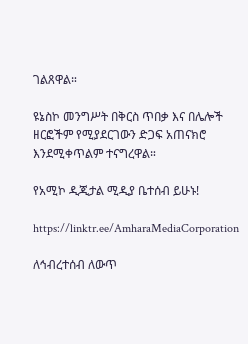ገልጸዋል።

ዩኔስኮ መንግሥት በቅርስ ጥበቃ እና በሌሎች ዘርፎችም የሚያደርገውን ድጋፍ አጠናክሮ እንደሚቀጥልም ተናግረዋል።

የአሚኮ ዲጂታል ሚዲያ ቤተሰብ ይሁኑ!

https://linktr.ee/AmharaMediaCorporation

ለኅብረተሰብ ለውጥ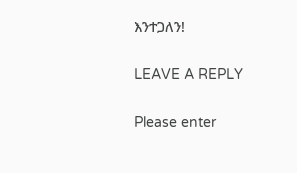እንተጋለን!

LEAVE A REPLY

Please enter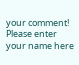your comment!
Please enter your name here